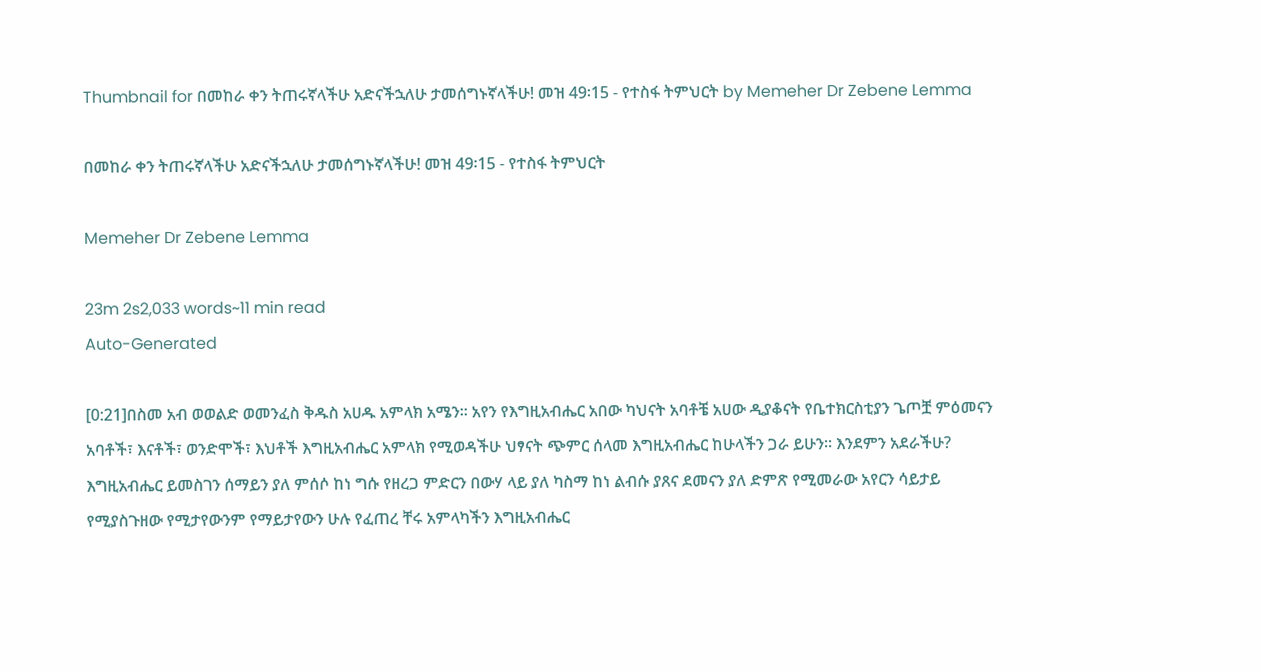Thumbnail for በመከራ ቀን ትጠሩኛላችሁ አድናችኋለሁ ታመሰግኑኛላችሁ! መዝ 49፡15 - የተስፋ ትምህርት by Memeher Dr Zebene Lemma

በመከራ ቀን ትጠሩኛላችሁ አድናችኋለሁ ታመሰግኑኛላችሁ! መዝ 49፡15 - የተስፋ ትምህርት

Memeher Dr Zebene Lemma

23m 2s2,033 words~11 min read
Auto-Generated

[0:21]በስመ አብ ወወልድ ወመንፈስ ቅዱስ አሀዱ አምላክ አሜን። አየን የእግዚአብሔር አበው ካህናት አባቶቼ አሀው ዲያቆናት የቤተክርስቲያን ጌጦቿ ምዕመናን አባቶች፣ እናቶች፣ ወንድሞች፣ እህቶች እግዚአብሔር አምላክ የሚወዳችሁ ህፃናት ጭምር ሰላመ እግዚአብሔር ከሁላችን ጋራ ይሁን። እንደምን አደራችሁ? እግዚአብሔር ይመስገን ሰማይን ያለ ምሰሶ ከነ ግሱ የዘረጋ ምድርን በውሃ ላይ ያለ ካስማ ከነ ልብሱ ያጸና ደመናን ያለ ድምጽ የሚመራው አየርን ሳይታይ የሚያስጉዘው የሚታየውንም የማይታየውን ሁሉ የፈጠረ ቸሩ አምላካችን እግዚአብሔር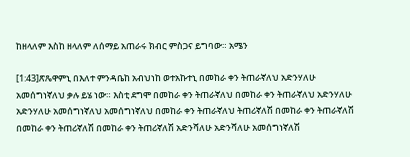ከዘላለም እስከ ዘላለም ለሰማይ አጠራሩ ክብር ምስጋና ይግባው። አሜን

[1:43]ጽጼዋምኒ በእለተ ምንዳቤከ አብህነከ ወተአኩተኒ በመከራ ቀን ትጠራኛለህ አድንሃለሁ አመሰግነኛለህ ቃሉ ይሄ ነው። እስቲ ደግሞ በመከራ ቀን ትጠራኛለህ በመከራ ቀን ትጠራኛለህ አድንሃለሁ አድንሃለሁ አመሰግነኛለህ አመሰግነኛለህ በመከራ ቀን ትጠራኛለህ ትጠሪኛለሽ በመከራ ቀን ትጠራኛለሽ በመከራ ቀን ትጠሪኛለሽ በመከራ ቀን ትጠሪኛለሽ አድንሻለሁ አድንሻለሁ አመሰግነኛለሽ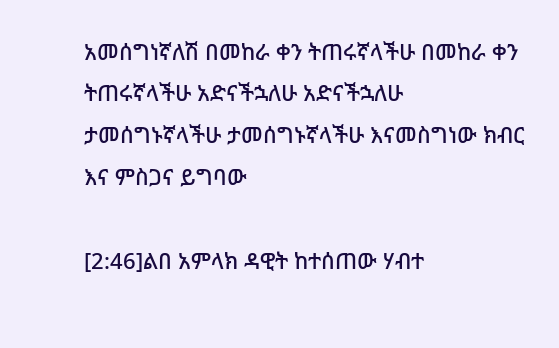አመሰግነኛለሽ በመከራ ቀን ትጠሩኛላችሁ በመከራ ቀን ትጠሩኛላችሁ አድናችኋለሁ አድናችኋለሁ ታመሰግኑኛላችሁ ታመሰግኑኛላችሁ እናመስግነው ክብር እና ምስጋና ይግባው

[2:46]ልበ አምላክ ዳዊት ከተሰጠው ሃብተ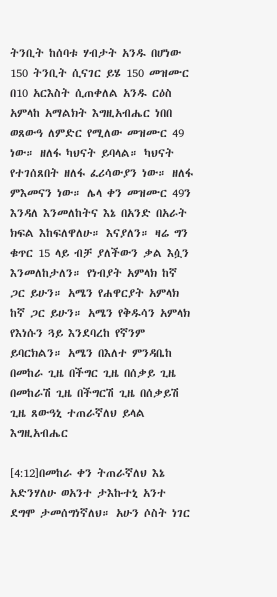ትንቢት ከሰባቱ ሃብታት አንዱ በሆነው 150 ትንቢት ሲናገር ይሄ 150 መዝሙር በ10 አርእስት ሲጠቀለል አንዱ ርዕስ አምላከ አማልክት እግዚአብሔር ነበበ ወጸውዓ ለምድር የሚለው መዝሙር 49 ነው። ዘለፋ ካህናት ይባላል። ካህናት የተገሰጸበት ዘለፋ ፈሪሳውያን ነው። ዘለፋ ምእመናን ነው። ሌላ ቀን መዝሙር 49ን እንዳለ እንመለከትና እኔ በአንድ በአራት ክፍል እከፍለዋለሁ። እናያለን። ዛሬ ግን ቁጥር 15 ላይ ብቻ ያለችውን ቃል እሷን እንመለከታለን። የነብያት አምላክ ከኛ ጋር ይሁን። አሜን የሐዋርያት አምላክ ከኛ ጋር ይሁን። አሜን የቅዱሳን አምላክ የእነሱን ጓይ እንደባረከ የኛንም ይባርክልን። አሜን በእለተ ምንዳቤከ በመከራ ጊዜ በችግር ጊዜ በሰቃይ ጊዜ በመከራሽ ጊዜ በችግርሽ ጊዜ በሰቃይሽ ጊዜ ጸውዓኒ ተጠራኛለህ ይላል እግዚአብሔር

[4:12]በመከራ ቀን ትጠራኛለህ እኔ አድንሃለሁ ወአንተ ታእኩተኒ አንተ ደግሞ ታመሰግነኛለህ። አሁን ሶስት ነገር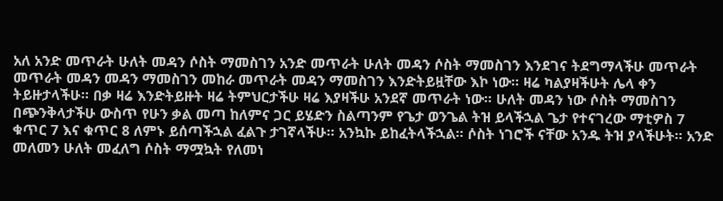አለ አንድ መጥራት ሁለት መዳን ሶስት ማመስገን አንድ መጥራት ሁለት መዳን ሶስት ማመስገን እንደገና ትደግማላችሁ መጥራት መጥራት መዳን መዳን ማመስገን መከራ መጥራት መዳን ማመስገን እንድትይዟቸው እኮ ነው። ዛሬ ካልያዛችሁት ሌላ ቀን ትይዙታላችሁ። በቃ ዛሬ እንድትይዙት ዛሬ ትምህርታችሁ ዛሬ እያዛችሁ አንደኛ መጥራት ነው። ሁለት መዳን ነው ሶስት ማመስገን በጭንቅላታችሁ ውስጥ የሁን ቃል መጣ ከለምና ጋር ይሄድን ስልጣንም የጌታ ወንጌል ትዝ ይላችኋል ጌታ የተናገረው ማቲዎስ 7 ቁጥር 7 እና ቁጥር 8 ለምኑ ይሰጣችኋል ፈልጉ ታገኛላችሁ። አንኳኩ ይከፈትላችኋል። ሶስት ነገሮች ናቸው አንዱ ትዝ ያላችሁት። አንድ መለመን ሁለት መፈለግ ሶስት ማሟኳት የለመነ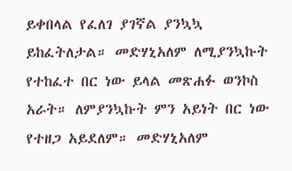ይቀበላል የፈለገ ያገኛል ያንኳኳ ይከፈትለታል። መድሃኒአለም ለሚያንኳኩት የተከፈተ በር ነው ይላል መጽሐፉ ወንኮስ አራት። ለምያንኳኩት ምን አይነት በር ነው የተዘጋ አይደለም። መድሃኒአለም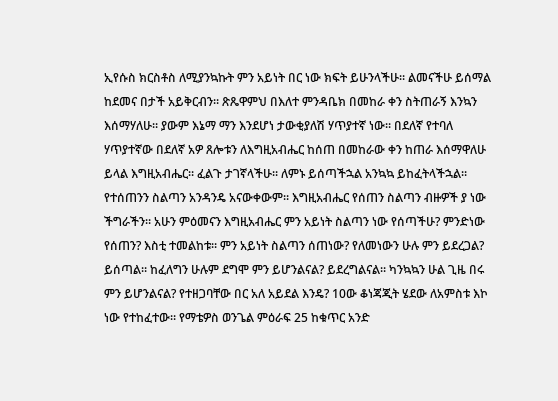ኢየሱስ ክርስቶስ ለሚያንኳኩት ምን አይነት በር ነው ክፍት ይሁንላችሁ። ልመናችሁ ይሰማል ከደመና በታች አይቅርብን። ጽጼዋምህ በእለተ ምንዳቤክ በመከራ ቀን ስትጠራኝ እንኳን እሰማሃለሁ። ያውም እኔማ ማን እንደሆነ ታውቂያለሽ ሃጥያተኛ ነው። በደለኛ የተባለ ሃጥያተኛው በደለኛ አዎ ጸሎቱን ለእግዚአብሔር ከሰጠ በመከራው ቀን ከጠራ እሰማዋለሁ ይላል እግዚአብሔር። ፈልጉ ታገኛላችሁ። ለምኑ ይሰጣችኋል አንኳኳ ይከፈትላችኋል። የተሰጠንን ስልጣን አንዳንዴ አናውቀውም። እግዚአብሔር የሰጠን ስልጣን ብዙዎች ያ ነው ችግራችን። አሁን ምዕመናን እግዚአብሔር ምን አይነት ስልጣን ነው የሰጣችሁ? ምንድነው የሰጠን? እስቲ ተመልከቱ። ምን አይነት ስልጣን ሰጠነው? የለመነውን ሁሉ ምን ይደረጋል? ይሰጣል። ከፈለግን ሁሉም ደግሞ ምን ይሆንልናል? ይደረግልናል። ካንኳኳን ሁል ጊዜ በሩ ምን ይሆንልናል? የተዘጋባቸው በር አለ አይደል እንዴ? 10ው ቆነጃጂት ሄደው ለአምስቱ እኮ ነው የተከፈተው። የማቴዎስ ወንጌል ምዕራፍ 25 ከቁጥር አንድ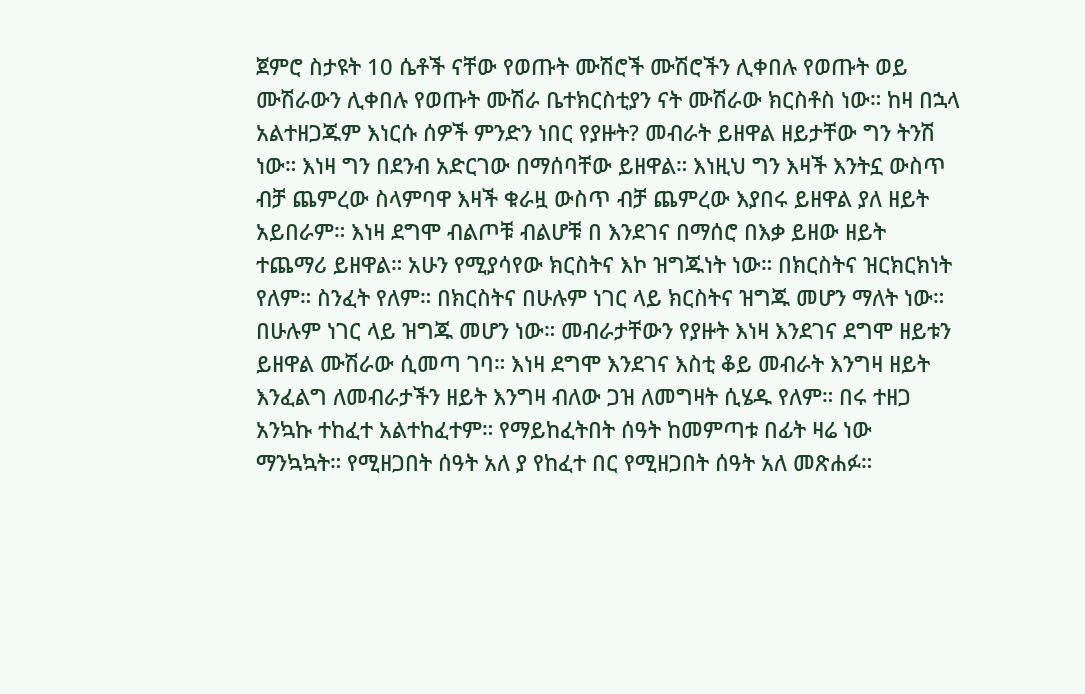ጀምሮ ስታዩት 10 ሴቶች ናቸው የወጡት ሙሽሮች ሙሽሮችን ሊቀበሉ የወጡት ወይ ሙሽራውን ሊቀበሉ የወጡት ሙሽራ ቤተክርስቲያን ናት ሙሽራው ክርስቶስ ነው። ከዛ በኋላ አልተዘጋጁም እነርሱ ሰዎች ምንድን ነበር የያዙት? መብራት ይዘዋል ዘይታቸው ግን ትንሽ ነው። እነዛ ግን በደንብ አድርገው በማሰባቸው ይዘዋል። እነዚህ ግን እዛች እንትኗ ውስጥ ብቻ ጨምረው ስላምባዋ እዛች ቁራዟ ውስጥ ብቻ ጨምረው እያበሩ ይዘዋል ያለ ዘይት አይበራም። እነዛ ደግሞ ብልጦቹ ብልሆቹ በ እንደገና በማሰሮ በእቃ ይዘው ዘይት ተጨማሪ ይዘዋል። አሁን የሚያሳየው ክርስትና እኮ ዝግጁነት ነው። በክርስትና ዝርክርክነት የለም። ስንፈት የለም። በክርስትና በሁሉም ነገር ላይ ክርስትና ዝግጁ መሆን ማለት ነው። በሁሉም ነገር ላይ ዝግጁ መሆን ነው። መብራታቸውን የያዙት እነዛ እንደገና ደግሞ ዘይቱን ይዘዋል ሙሽራው ሲመጣ ገባ። እነዛ ደግሞ እንደገና እስቲ ቆይ መብራት እንግዛ ዘይት እንፈልግ ለመብራታችን ዘይት እንግዛ ብለው ጋዝ ለመግዛት ሲሄዱ የለም። በሩ ተዘጋ አንኳኩ ተከፈተ አልተከፈተም። የማይከፈትበት ሰዓት ከመምጣቱ በፊት ዛሬ ነው ማንኳኳት። የሚዘጋበት ሰዓት አለ ያ የከፈተ በር የሚዘጋበት ሰዓት አለ መጽሐፉ።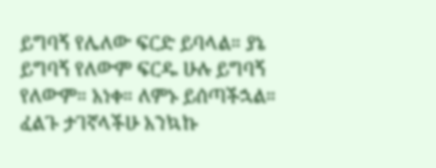ይግባኝ የሌለው ፍርድ ይባላል። ያኔ ይግባኝ የለውም ፍርዱ ሁሉ ይግባኝ የለውም። አነቀ። ለምኑ ይሰጣችኋል። ፈልጉ ታገኛላችሁ አንኳኩ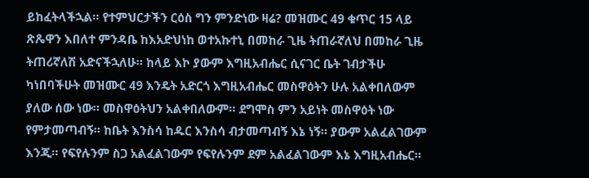ይከፈትላችኋል። የተምህርታችን ርዕስ ግን ምንድነው ዛሬ? መዝሙር 49 ቁጥር 15 ላይ ጽጼዋን እበለተ ምንዳቤ ከእአድህነከ ወተአኩተኒ በመከራ ጊዜ ትጠራኛለህ በመከራ ጊዜ ትጠሪኛለሽ አድናችኋለሁ። ከላይ እኮ ያውም እግዚአብሔር ሲናገር ቤት ገብታችሁ ካነበባችሁት መዝሙር 49 እንዴት አድርጎ እግዚአብሔር መስዋዕትን ሁሉ አልቀበለውም ያለው ሰው ነው። መስዋዕትህን አልቀበለውም። ደግሞስ ምን አይነት መስዋዕት ነው የምታመጣብኝ። ከቤት እንስሳ ከዱር እንስሳ ብታመጣብኝ እኔ ነኝ። ያውም አልፈልገውም እንጂ። የፍየሉንም ስጋ አልፈልገውም የፍየሉንም ደም አልፈልገውም እኔ እግዚአብሔር።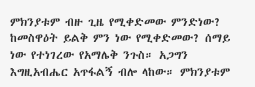ምክንያቱም ብዙ ጊዜ የሚቀድመው ምንድነው? ከመስዋዕት ይልቅ ምን ነው የሚቀድመው? ሰማይ ነው የተነገረው የአማሌቅ ንጉስ። አጋግን እግዚአብሔር አጥፋልኝ ብሎ ላከው። ምክንያቱም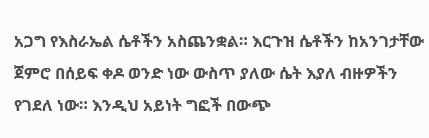አጋግ የእስራኤል ሴቶችን አስጨንቋል። እርጉዝ ሴቶችን ከአንገታቸው ጀምሮ በሰይፍ ቀዶ ወንድ ነው ውስጥ ያለው ሴት እያለ ብዙዎችን የገደለ ነው። እንዲህ አይነት ግፎች በውጭ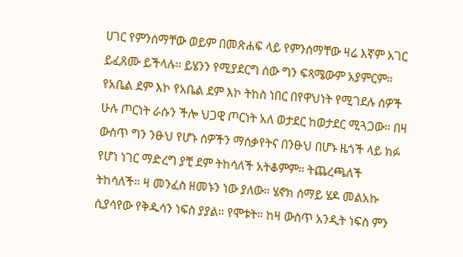ሀገር የምንሰማቸው ወይም በመጽሐፍ ላይ የምንሰማቸው ዛሬ እኛም አገር ይፈጸሙ ይችላሉ። ይሄንን የሚያደርግ ሰው ግን ፍጻሜውም አያምርም። የአቤል ደም እኮ የአቤል ደም እኮ ትከስ ነበር በየዋህነት የሚገደሉ ሰዎች ሁሉ ጦርነት ራሱን ችሎ ህጋዊ ጦርነት አለ ወታደር ከወታደር ሚጓጋው። በዛ ውስጥ ግን ንፁህ የሆኑ ሰዎችን ማሰቃየትና በንፁህ በሆኑ ዜጎች ላይ ክፉ የሆነ ነገር ማድረግ ያቺ ደም ትከሳለች አትቆምም። ትጨረጫለች ትከሳለች። ዛ መንፈስ ዘመኑን ነው ያለው። ሄኖክ ሰማይ ሄዶ መልአኩ ሲያሳየው የቅዱሳን ነፍስ ያያል። የሞቱት። ከዛ ውስጥ አንዲት ነፍስ ምን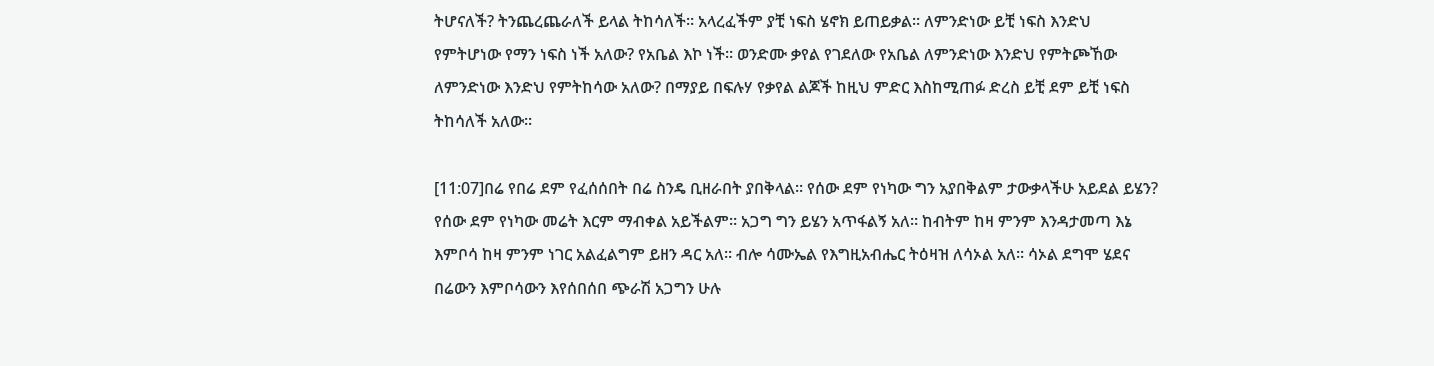ትሆናለች? ትንጨረጨራለች ይላል ትከሳለች። አላረፈችም ያቺ ነፍስ ሄኖክ ይጠይቃል። ለምንድነው ይቺ ነፍስ እንድህ የምትሆነው የማን ነፍስ ነች አለው? የአቤል እኮ ነች። ወንድሙ ቃየል የገደለው የአቤል ለምንድነው እንድህ የምትጮኸው ለምንድነው እንድህ የምትከሳው አለው? በማያይ በፍሉሃ የቃየል ልጆች ከዚህ ምድር እስከሚጠፉ ድረስ ይቺ ደም ይቺ ነፍስ ትከሳለች አለው።

[11:07]በሬ የበሬ ደም የፈሰሰበት በሬ ስንዴ ቢዘራበት ያበቅላል። የሰው ደም የነካው ግን አያበቅልም ታውቃላችሁ አይደል ይሄን? የሰው ደም የነካው መሬት እርም ማብቀል አይችልም። አጋግ ግን ይሄን አጥፋልኝ አለ። ከብትም ከዛ ምንም እንዳታመጣ እኔ እምቦሳ ከዛ ምንም ነገር አልፈልግም ይዘን ዳር አለ። ብሎ ሳሙኤል የእግዚአብሔር ትዕዛዝ ለሳኦል አለ። ሳኦል ደግሞ ሄደና በሬውን እምቦሳውን እየሰበሰበ ጭራሽ አጋግን ሁሉ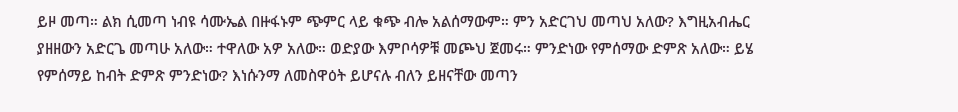ይዞ መጣ። ልክ ሲመጣ ነብዩ ሳሙኤል በዙፋኑም ጭምር ላይ ቁጭ ብሎ አልሰማውም። ምን አድርገህ መጣህ አለው? እግዚአብሔር ያዘዘውን አድርጌ መጣሁ አለው። ተዋለው አዎ አለው። ወድያው እምቦሳዎቹ መጮህ ጀመሩ። ምንድነው የምሰማው ድምጽ አለው። ይሄ የምሰማይ ከብት ድምጽ ምንድነው? እነሱንማ ለመስዋዕት ይሆናሉ ብለን ይዘናቸው መጣን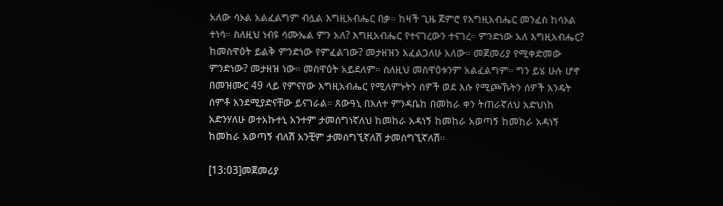አለው ሳኦል አልፈልግም ብሏል እግዚአብሔር በቃ። ከዛች ጊዜ ጀምሮ የእግዚአብሔር መንፈስ ከሳኦል ተነሳ። ስለዚህ ነብዩ ሳሙኤል ምን አለ? እግዚአብሔር የተናገረውን ተናገረ። ምንድነው አለ እግዚአብሔር? ከመስዋዕት ይልቅ ምንድነው የምፈልገው? መታዘዝን እፈልጋለሁ አለው። መጀመሪያ የሚቀድመው ምንድነው? መታዘዝ ነው። መስዋዕት አይደለም። ስለዚህ መስዋዕቱንም አልፈልግም። ግን ይሄ ሁሉ ሆኖ በመዝሙር 49 ላይ የምናየው እግዚአብሔር የሚለምኑትን ሰዎች ወደ እሱ የሚጮኹትን ሰዎች እንዴት ሰምቶ እንደሚያድናቸው ይናገራል። ጸውዓኒ በእለተ ምንዳቤከ በመከራ ቀን ትጠራኛለህ አድህነከ አድንሃለሁ ወተአኩተኒ አንተም ታመሰግነኛለህ ከመከራ አዳነኝ ከመከራ አወጣኝ ከመከራ አዳነኝ ከመከራ አወጣኝ ብለሽ አንቺም ታመሰግኚኛለሽ ታመሰግኚኛለሽ።

[13:03]መጀመሪያ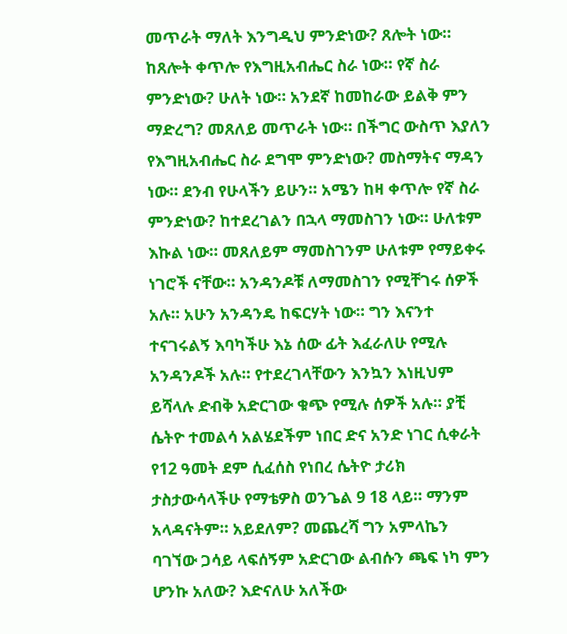መጥራት ማለት እንግዲህ ምንድነው? ጸሎት ነው። ከጸሎት ቀጥሎ የእግዚአብሔር ስራ ነው። የኛ ስራ ምንድነው? ሁለት ነው። አንደኛ ከመከራው ይልቅ ምን ማድረግ? መጸለይ መጥራት ነው። በችግር ውስጥ እያለን የእግዚአብሔር ስራ ደግሞ ምንድነው? መስማትና ማዳን ነው። ደንብ የሁላችን ይሁን። አሜን ከዛ ቀጥሎ የኛ ስራ ምንድነው? ከተደረገልን በኋላ ማመስገን ነው። ሁለቱም እኩል ነው። መጸለይም ማመስገንም ሁለቱም የማይቀሩ ነገሮች ናቸው። አንዳንዶቹ ለማመስገን የሚቸገሩ ሰዎች አሉ። አሁን አንዳንዴ ከፍርሃት ነው። ግን እናንተ ተናገሩልኝ እባካችሁ እኔ ሰው ፊት እፈራለሁ የሚሉ አንዳንዶች አሉ። የተደረገላቸውን እንኳን እነዚህም ይሻላሉ ድብቅ አድርገው ቁጭ የሚሉ ሰዎች አሉ። ያቺ ሴትዮ ተመልሳ አልሄደችም ነበር ድና አንድ ነገር ሲቀራት የ12 ዓመት ደም ሲፈሰስ የነበረ ሴትዮ ታሪክ ታስታውሳላችሁ የማቴዎስ ወንጌል 9 18 ላይ። ማንም አላዳናትም። አይደለም? መጨረሻ ግን አምላኬን ባገኘው ጋሳይ ላፍሰኝም አድርገው ልብሱን ጫፍ ነካ ምን ሆንኩ አለው? እድናለሁ አለችው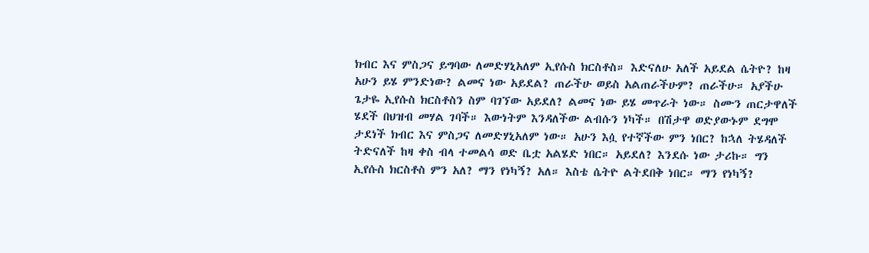ክብር እና ምስጋና ይግባው ለመድሃኒአለም ኢየሱስ ክርስቶስ። እድናለሁ አለች አይደል ሴትዮ? ከዛ አሁን ይሄ ምንድነው? ልመና ነው አይደል? ጠራችሁ ወይስ አልጠራችሁም? ጠራችሁ። አያችሁ ጌታዬ ኢየሱስ ክርስቶስን ስም ባገኘው አይደለ? ልመና ነው ይሄ መጥራት ነው። ስሙን ጠርታዋለች ሄደች በህዝብ መሃል ገባች። እውነትም እንዳለችው ልብሱን ነካች። በሽታዋ ወድያውኑም ደግሞ ታደነች ክብር እና ምስጋና ለመድሃኒአለም ነው። አሁን እሷ የተኛችው ምን ነበር? ከኋለ ትሄዳለች ትድናለች ከዛ ቀስ ብላ ተመልሳ ወድ ቤቷ አልሄድ ነበር። አይደለ? እንደሱ ነው ታሪኩ። ግን ኢየሱስ ክርስቶስ ምን አለ? ማን የነካኝ? አለ። እስቴ ሴትዮ ልትደበቅ ነበር። ማን የነካኝ?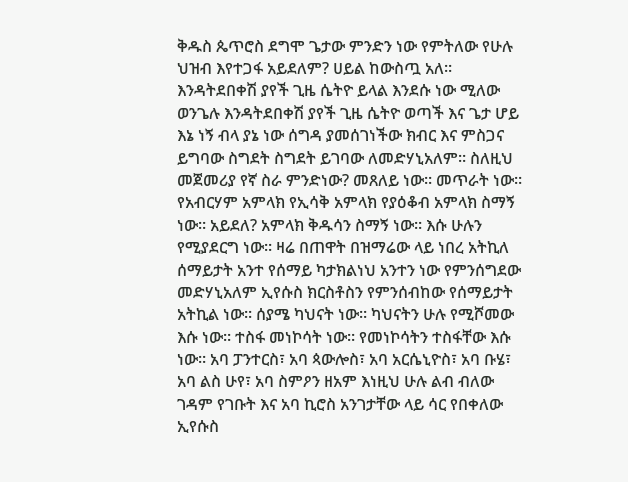ቅዱስ ጴጥሮስ ደግሞ ጌታው ምንድን ነው የምትለው የሁሉ ህዝብ እየተጋፋ አይደለም? ሀይል ከውስጧ አለ። እንዳትደበቀሽ ያየች ጊዜ ሴትዮ ይላል እንደሱ ነው ሚለው ወንጌሉ እንዳትደበቀሽ ያየች ጊዜ ሴትዮ ወጣች እና ጌታ ሆይ እኔ ነኝ ብላ ያኔ ነው ሰግዳ ያመሰገነችው ክብር እና ምስጋና ይግባው ስግደት ስግደት ይገባው ለመድሃኒአለም። ስለዚህ መጀመሪያ የኛ ስራ ምንድነው? መጸለይ ነው። መጥራት ነው። የአብርሃም አምላክ የኢሳቅ አምላክ የያዕቆብ አምላክ ስማኝ ነው። አይደለ? አምላክ ቅዱሳን ስማኝ ነው። እሱ ሁሉን የሚያደርግ ነው። ዛሬ በጠዋት በዝማሬው ላይ ነበረ አትኪለ ሰማይታት አንተ የሰማይ ካታክልነህ አንተን ነው የምንሰግደው መድሃኒአለም ኢየሱስ ክርስቶስን የምንሰብከው የሰማይታት አትኪል ነው። ሰያሜ ካህናት ነው። ካህናትን ሁሉ የሚሾመው እሱ ነው። ተስፋ መነኮሳት ነው። የመነኮሳትን ተስፋቸው እሱ ነው። አባ ፓንተርስ፣ አባ ጳውሎስ፣ አባ አርሴኒዮስ፣ አባ ቡሄ፣ አባ ልስ ሁየ፣ አባ ስምዖን ዘአም እነዚህ ሁሉ ልብ ብለው ገዳም የገቡት እና አባ ኪሮስ አንገታቸው ላይ ሳር የበቀለው ኢየሱስ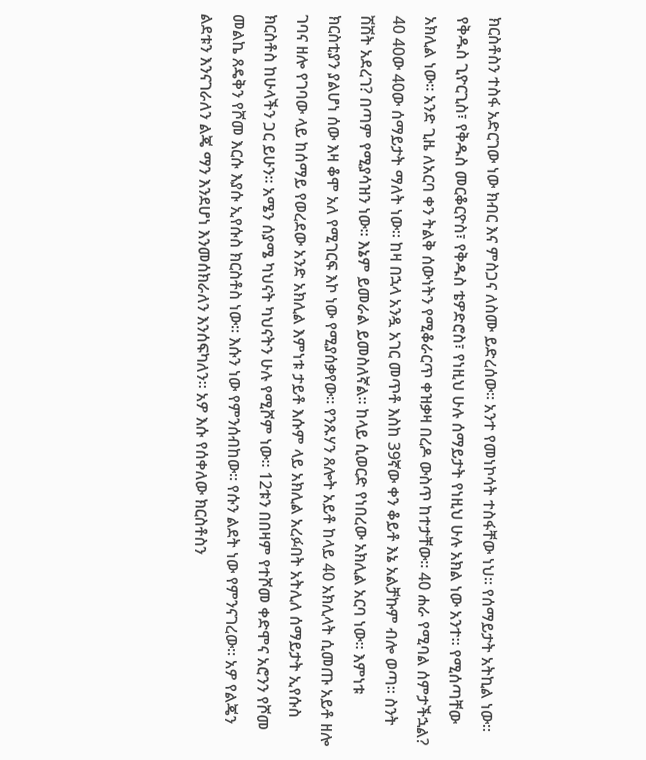ክርስቶስን ተስፋ አድርገው ነው ክብር እና ምስጋና ለስሙ ይድረሰው። አንተ የመነኮሳት ተስፋቸው ነህ። የሰማይታት አትኪል ነው። የቅዱስ ጊዮርጊስ፣ የቅዱስ መርቆርዮስ፣ የቅዱስ ቴዎድሮስ፣ የነዚህ ሁሉ ሰማይታት የነዚህ ሁሉ አክል ነው አንተ። የሚሰጣቸው አክሊል ነው። አንድ ጊዜ ለአርባ ቀን ትልቅ ሰውነትን የሚቆራርጥ ቀዝቃዛ በረዶ ውስጥ ከተታቸው። 40 ሐራ የሚባል ሰምታችኋል? 40 40ው 40ው ሰማይታት ማለት ነው። ከዛ በኋላ አንዷ አገር መጥቶ እስከ 39ኛው ቀን ቆይቶ እኔ አልቻኩም ብሎ ወጣ። ስንት ሽሽት አደረገ? በጣም የሚያሳዝን ነው። እኔም ይመራል ይመስለኛል። ከላይ ሲወርድ የነበረው አክሊል አርባ ነው። እምነቱ ክርስቲያን ያልሆነ ሰው እዛ ቆሞ አለ የሚገርፍ እኮ ነው የሚያሰቃየው። የንጹሃን ጸሎት አይቶ ከላይ 40 አክሊላት ሲመጡ አይቶ ዘሎ ገባና ዘሎ የገባው ላይ ከሰማይ የወረደው አንድ አክሊል እምነቱ ታይቶ እሱም ላይ አክሊል አረፉበት አትሊለ ሰማይታት ኢየሱስ ክርስቶስ ከሁላችን ጋር ይሁን። አሜን ሰያሜ ካህናት ካህናትን ሁሉ የሚሾም ነው። 12ቱን በበዛም የተሾመ ቀድሞና አሮንን የሾመ መልኬ ጸዴቅን የሾመ እርሱ እያሱ ኢየሱስ ክርስቶስ ነው። እሱን ነው የምንሰብከው። የሱን ልደት ነው የምንናገረው። አዎ የልጄን ልደቱን እንናገራለን ልጄ ማን እንደሆነ እንመሰክራለን እንሰፍካለን። አዎ እሱ የሰቀለው ክርስቶስን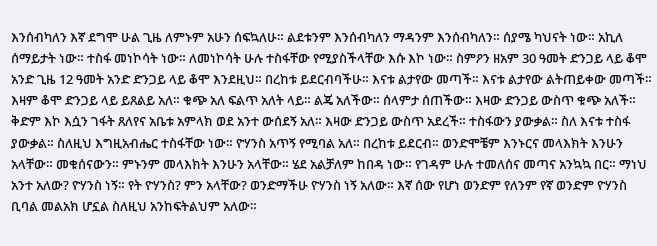እንሰብካለን እኛ ደግሞ ሁል ጊዜ ለምኑም አሁን ሰፍኳለሁ። ልደቱንም እንሰብካለን ማዳንም እንሰብካለን። ሰያሜ ካህናት ነው። አኪለ ሰማይታት ነው። ተስፋ መነኮሳት ነው። ለመነኮሳት ሁሉ ተስፋቸው የሚያስችላቸው እሱ እኮ ነው። ስምዖን ዘአም 30 ዓመት ድንጋይ ላይ ቆሞ አንድ ጊዜ 12 ዓመት አንድ ድንጋይ ላይ ቆሞ እንደዚህ። በረከቱ ይደርብባችሁ። እናቱ ልታየው መጣች። እናቱ ልታየው ልትጠይቀው መጣች። እዛም ቆሞ ድንጋይ ላይ ይጸልይ አለ። ቁጭ አለ ፍልጥ አለት ላይ። ልጄ አለችው። ሰላምታ ሰጠችው። እዛው ድንጋይ ውስጥ ቁጭ አለች። ቅድም እኮ እሷን ገፋት ጸለየና አቤቱ አምላክ ወደ አንተ ውሰደኝ አለ። እዛው ድንጋይ ውስጥ አደረች። ተስፋውን ያውቃል። ስለ እናቱ ተስፋ ያውቃል። ስለዚህ እግዚአብሔር ተስፋቸው ነው። ዮሃንስ አጥኝ የሚባል አለ። በረከቱ ይደርብ። ወንድሞቼም እንኑርና መላእክት እንሁን አላቸው። መቁሰናውን። ምኑንም መላእክት እንሁን አላቸው። ሄደ አልቻለም ከበዳ ነው። የገዳም ሁሉ ተመለሰና መጣና አንኳኳ በር። ማነህ አንተ አለው? ዮሃንስ ነኝ። የት ዮሃንስ? ምን አላቸው? ወንድማችሁ ዮሃንስ ነኝ አለው። እኛ ሰው የሆነ ወንድም የለንም የኛ ወንድም ዮሃንስ ቢባል መልአክ ሆኗል ስለዚህ አንከፍትልህም አለው።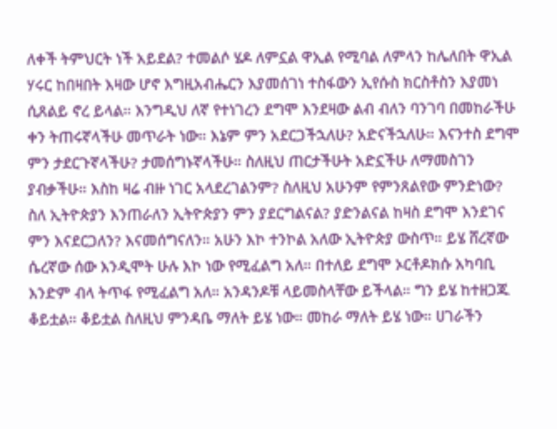ለቀች ትምህርት ነች አይደል? ተመልሶ ሄዶ ለምኗል ዋኢል የሚባል ለምላን ከሌለበት ዋኢል ሃሩር ከበዛበት እዛው ሆኖ እግዚአብሔርን እያመሰገነ ተስፋውን ኢየሱስ ክርስቶስን እያመነ ሲጸልይ ኖረ ይላል። እንግዲህ ለኛ የተነገረን ደግሞ እንደዛው ልብ ብለን ባንገባ በመከራችሁ ቀን ትጠሩኛላችሁ መጥራት ነው። እኔም ምን አደርጋችኋለሁ? አድናችኋለሁ። እናንተስ ደግሞ ምን ታደርጉኛላችሁ? ታመሰግኑኛላችሁ። ስለዚህ ጠርታችሁት አድኗችሁ ለማመስገን ያብቃችሁ። እስከ ዛሬ ብዙ ነገር አላደረገልንም? ስለዚህ አሁንም የምንጸልየው ምንድነው? ስለ ኢትዮጵያን እንጠራለን ኢትዮጵያን ምን ያደርግልናል? ያድንልናል ከዛስ ደግሞ እንደገና ምን እናደርጋለን? እናመሰግናለን። አሁን እኮ ተንኮል አለው ኢትዮጵያ ውስጥ። ይሄ ሸረኛው ሴረኛው ሰው እንዲሞት ሁሉ እኮ ነው የሚፈልግ አለ። በተለይ ደግሞ ኦርቶዶክሱ አካባቢ እንድም ብላ ትጥፋ የሚፈልግ አለ። አንዳንዶቹ ላይመስላቸው ይችላል። ግን ይሄ ከተዘጋጁ ቆይቷል። ቆይቷል ስለዚህ ምንዳቤ ማለት ይሄ ነው። መከራ ማለት ይሄ ነው። ሀገራችን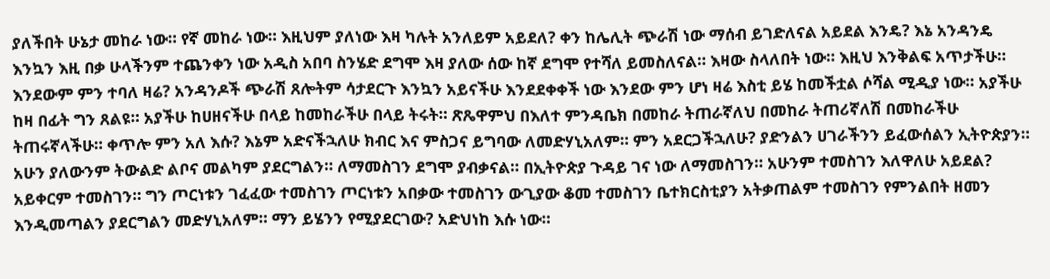ያለችበት ሁኔታ መከራ ነው። የኛ መከራ ነው። እዚህም ያለነው እዛ ካሉት አንለይም አይደለ? ቀን ከሌሊት ጭራሽ ነው ማሰብ ይገድለናል አይደል እንዴ? እኔ አንዳንዴ እንኳን እዚ በቃ ሁላችንም ተጨንቀን ነው አዲስ አበባ ስንሄድ ደግሞ እዛ ያለው ሰው ከኛ ደግሞ የተሻለ ይመስለናል። እዛው ስላለበት ነው። እዚህ እንቅልፍ አጥታችሁ። እንደውም ምን ተባለ ዛሬ? አንዳንዶች ጭራሽ ጸሎትም ሳታደርጉ እንኳን አይናችሁ እንደደቀቀች ነው እንደው ምን ሆነ ዛሬ እስቲ ይሄ ከመችቷል ሶሻል ሚዲያ ነው። አያችሁ ከዛ በፊት ግን ጸልዩ። አያችሁ ከሀዘናችሁ በላይ ከመከራችሁ በላይ ትሩት። ጽጼዋምህ በእለተ ምንዳቤክ በመከራ ትጠራኛለህ በመከራ ትጠሪኛለሽ በመከራችሁ ትጠሩኛላችሁ። ቀጥሎ ምን አለ እሱ? እኔም አድናችኋለሁ ክብር እና ምስጋና ይግባው ለመድሃኒአለም። ምን አደርጋችኋለሁ? ያድንልን ሀገራችንን ይፈውሰልን ኢትዮጵያን። አሁን ያለውንም ትውልድ ልቦና መልካም ያደርግልን። ለማመስገን ደግሞ ያብቃናል። በኢትዮጵያ ጉዳይ ገና ነው ለማመስገን። አሁንም ተመስገን እለዋለሁ አይደል? አይቀርም ተመስገን። ግን ጦርነቱን ገፈፈው ተመስገን ጦርነቱን አበቃው ተመስገን ውጊያው ቆመ ተመስገን ቤተክርስቲያን አትቃጠልም ተመስገን የምንልበት ዘመን እንዲመጣልን ያደርግልን መድሃኒአለም። ማን ይሄንን የሚያደርገው? አድህነከ እሱ ነው።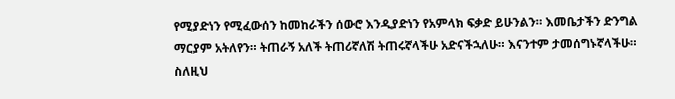የሚያድነን የሚፈውሰን ከመከራችን ሰውሮ እንዲያድነን የአምላክ ፍቃድ ይሁንልን። እመቤታችን ድንግል ማርያም አትለየን። ትጠራኝ አለች ትጠሪኛለሽ ትጠሩኛላችሁ አድናችኋለሁ። እናንተም ታመሰግኑኛላችሁ። ስለዚህ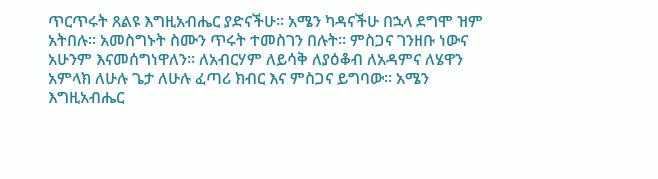ጥርጥሩት ጸልዩ እግዚአብሔር ያድናችሁ። አሜን ካዳናችሁ በኋላ ደግሞ ዝም አትበሉ። አመስግኑት ስሙን ጥሩት ተመስገን በሉት። ምስጋና ገንዘቡ ነውና አሁንም እናመሰግነዋለን። ለአብርሃም ለይሳቅ ለያዕቆብ ለአዳምና ለሄዋን አምላክ ለሁሉ ጌታ ለሁሉ ፈጣሪ ክብር እና ምስጋና ይግባው። አሜን እግዚአብሔር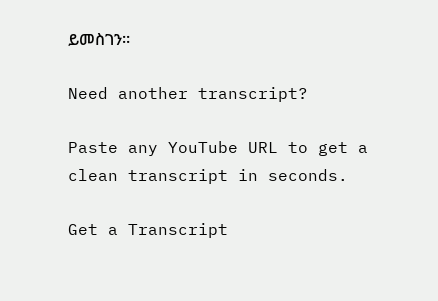ይመስገን።

Need another transcript?

Paste any YouTube URL to get a clean transcript in seconds.

Get a Transcript